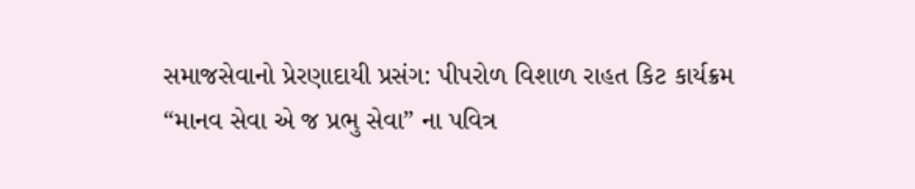સમાજસેવાનો પ્રેરણાદાયી પ્રસંગ: પીપરોળ વિશાળ રાહત કિટ કાર્યક્રમ
“માનવ સેવા એ જ પ્રભુ સેવા” ના પવિત્ર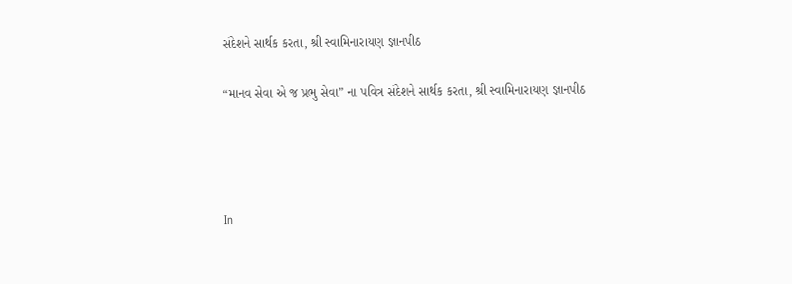સંદેશને સાર્થક કરતા, શ્રી સ્વામિનારાયણ જ્ઞાનપીઠ

“માનવ સેવા એ જ પ્રભુ સેવા” ના પવિત્ર સંદેશને સાર્થક કરતા, શ્રી સ્વામિનારાયણ જ્ઞાનપીઠ




In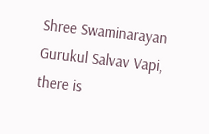Shree Swaminarayan Gurukul Salvav Vapi, there is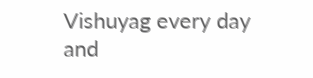Vishuyag every day and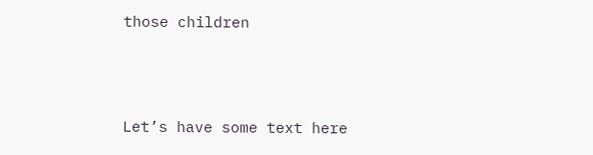those children




Let’s have some text here